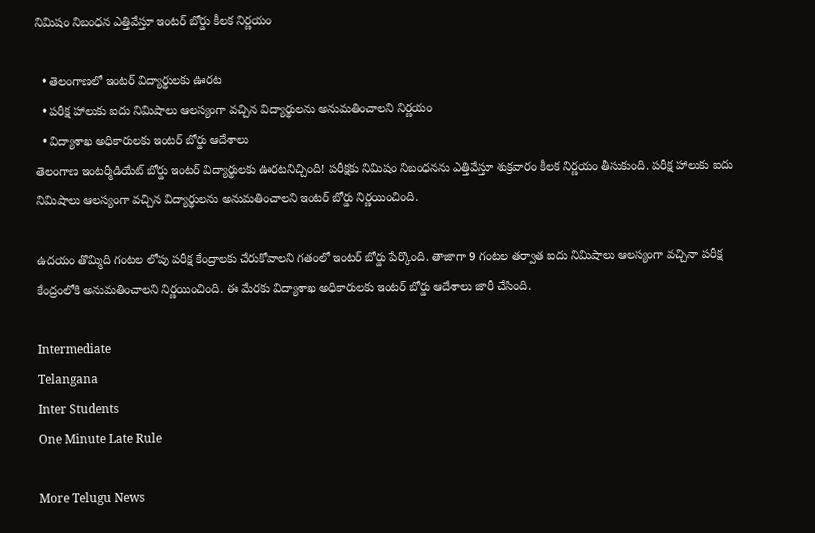నిమిషం నిబంధన ఎత్తివేస్తూ ఇంటర్ బోర్డు కీలక నిర్ణయం

  • తెలంగాణలో ఇంటర్ విద్యార్థులకు ఊరట
  • పరీక్ష హాలుకు ఐదు నిమిషాలు ఆలస్యంగా వచ్చిన విద్యార్థులను అనుమతించాలని నిర్ణయం
  • విద్యాశాఖ అధికారులకు ఇంటర్ బోర్డు ఆదేశాలు
తెలంగాణ ఇంటర్మీడియేట్ బోర్డు ఇంటర్ విద్యార్థులకు ఊరటనిచ్చింది! పరీక్షకు నిమిషం నిబంధనను ఎత్తివేస్తూ శుక్రవారం కీలక నిర్ణయం తీసుకుంది. పరీక్ష హాలుకు ఐదు నిమిషాలు ఆలస్యంగా వచ్చిన విద్యార్థులను అనుమతించాలని ఇంటర్ బోర్డు నిర్ణయించింది.

ఉదయం తొమ్మిది గంటల లోపు పరీక్ష కేంద్రాలకు చేరుకోవాలని గతంలో ఇంటర్ బోర్డు పేర్కొంది. తాజాగా 9 గంటల తర్వాత ఐదు నిమిషాలు ఆలస్యంగా వచ్చినా పరీక్ష కేంద్రంలోకి అనుమతించాలని నిర్ణయించింది. ఈ మేరకు విద్యాశాఖ అధికారులకు ఇంటర్ బోర్డు ఆదేశాలు జారీ చేసింది.

Intermediate
Telangana
Inter Students
One Minute Late Rule

More Telugu News